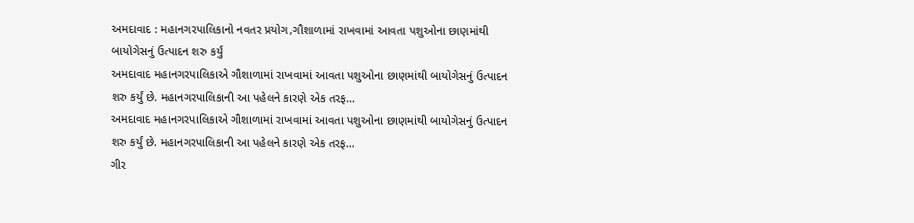અમદાવાદ : મહાનગરપાલિકાનો નવતર પ્રયોગ,ગૌશાળામાં રાખવામાં આવતા પશુઓના છાણમાંથી બાયોગેસનું ઉત્પાદન શરુ કર્યું
અમદાવાદ મહાનગરપાલિકાએ ગૌશાળામાં રાખવામાં આવતા પશુઓના છાણમાંથી બાયોગેસનું ઉત્પાદન શરુ કર્યું છે. મહાનગરપાલિકાની આ પહેલને કારણે એક તરફ…
અમદાવાદ મહાનગરપાલિકાએ ગૌશાળામાં રાખવામાં આવતા પશુઓના છાણમાંથી બાયોગેસનું ઉત્પાદન શરુ કર્યું છે. મહાનગરપાલિકાની આ પહેલને કારણે એક તરફ…
ગીર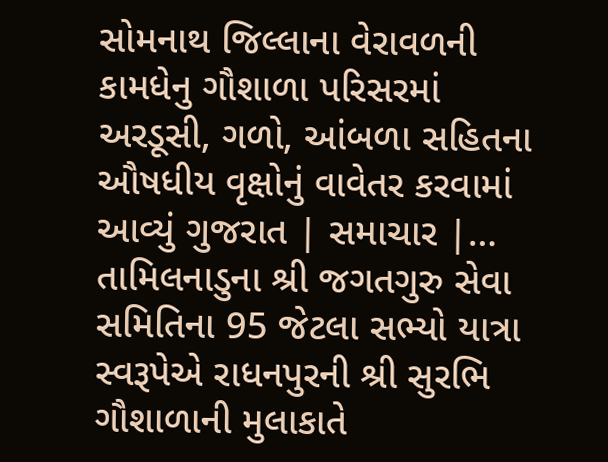સોમનાથ જિલ્લાના વેરાવળની કામધેનુ ગૌશાળા પરિસરમાં અરડૂસી, ગળો, આંબળા સહિતના ઔષધીય વૃક્ષોનું વાવેતર કરવામાં આવ્યું ગુજરાત | સમાચાર |…
તામિલનાડુના શ્રી જગતગુરુ સેવા સમિતિના 95 જેટલા સભ્યો યાત્રા સ્વરૂપેએ રાધનપુરની શ્રી સુરભિ ગૌશાળાની મુલાકાતે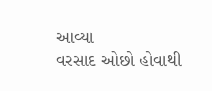આવ્યા
વરસાદ ઓછો હોવાથી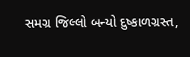સમગ્ર જિલ્લો બન્યો દુષ્કાળગ્રસ્ત,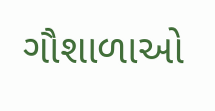ગૌશાળાઓ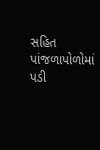સહિત પાંજળાપોળોમાં પડી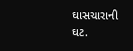ઘાસચારાની ઘટ.